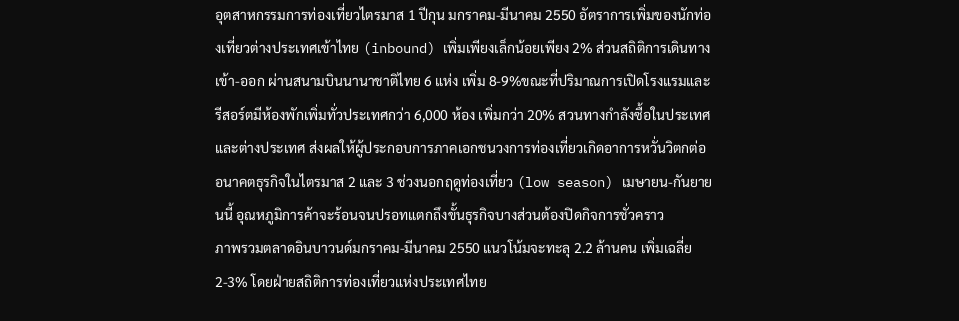อุตสาหกรรมการท่องเที่ยวไตรมาส 1 ปีกุน มกราคม-มีนาคม 2550 อัตราการเพิ่มของนักท่องเที่ยวต่างประเทศเข้าไทย (inbound) เพิ่มเพียงเล็กน้อยเพียง 2% ส่วนสถิติการเดินทางเข้า-ออก ผ่านสนามบินนานาชาติไทย 6 แห่ง เพิ่ม 8-9%ขณะที่ปริมาณการเปิดโรงแรมและรีสอร์ตมีห้องพักเพิ่มทั่วประเทศกว่า 6,000 ห้อง เพิ่มกว่า 20% สวนทางกำลังซื้อในประเทศและต่างประเทศ ส่งผลให้ผู้ประกอบการภาคเอกชนวงการท่องเที่ยวเกิดอาการหวั่นวิตกต่ออนาคตธุรกิจในไตรมาส 2 และ 3 ช่วงนอกฤดูท่องเที่ยว (low season) เมษายน-กันยายนนี้ อุณหภูมิการค้าจะร้อนจนปรอทแตกถึงขั้นธุรกิจบางส่วนต้องปิดกิจการชั่วคราว
ภาพรวมตลาดอินบาวนด์มกราคม-มีนาคม 2550 แนวโน้มจะทะลุ 2.2 ล้านคน เพิ่มเฉลี่ย 2-3% โดยฝ่ายสถิติการท่องเที่ยวแห่งประเทศไทย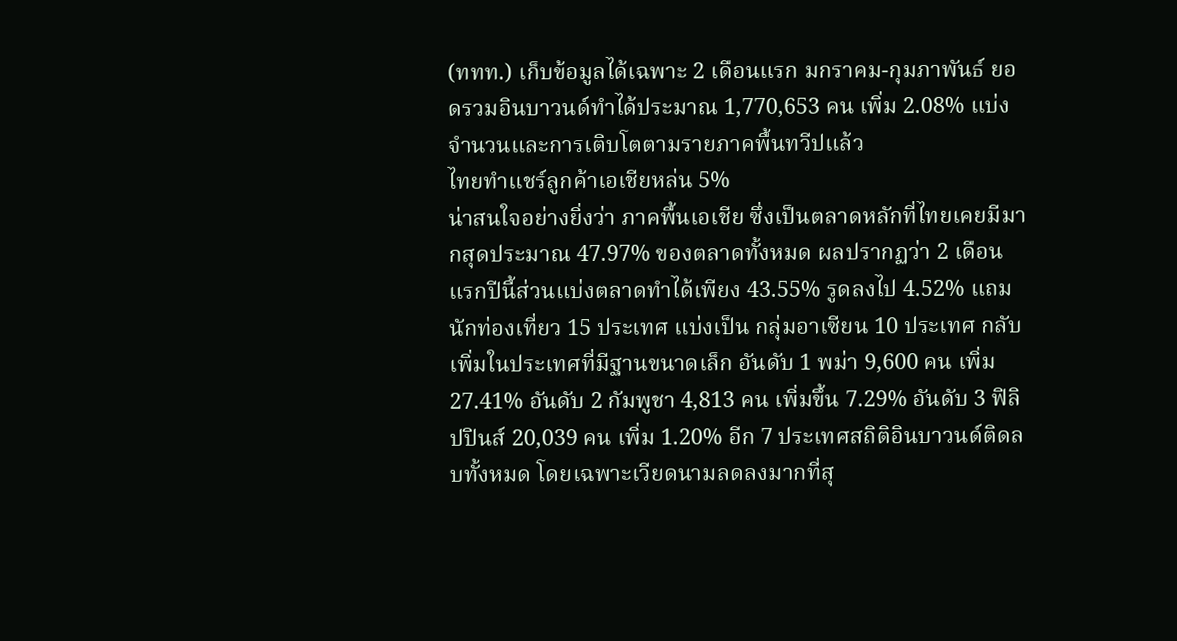(ททท.) เก็บข้อมูลได้เฉพาะ 2 เดือนแรก มกราคม-กุมภาพันธ์ ยอดรวมอินบาวนด์ทำได้ประมาณ 1,770,653 คน เพิ่ม 2.08% แบ่งจำนวนและการเติบโตตามรายภาคพื้นทวีปแล้ว
ไทยทำแชร์ลูกค้าเอเชียหล่น 5%
น่าสนใจอย่างยิ่งว่า ภาคพื้นเอเชีย ซึ่งเป็นตลาดหลักที่ไทยเคยมีมากสุดประมาณ 47.97% ของตลาดทั้งหมด ผลปรากฏว่า 2 เดือนแรกปีนี้ส่วนแบ่งตลาดทำได้เพียง 43.55% รูดลงไป 4.52% แถมนักท่องเที่ยว 15 ประเทศ แบ่งเป็น กลุ่มอาเซียน 10 ประเทศ กลับเพิ่มในประเทศที่มีฐานขนาดเล็ก อันดับ 1 พม่า 9,600 คน เพิ่ม 27.41% อันดับ 2 กัมพูชา 4,813 คน เพิ่มขึ้น 7.29% อันดับ 3 ฟิลิปปินส์ 20,039 คน เพิ่ม 1.20% อีก 7 ประเทศสถิติอินบาวนด์ติดลบทั้งหมด โดยเฉพาะเวียดนามลดลงมากที่สุ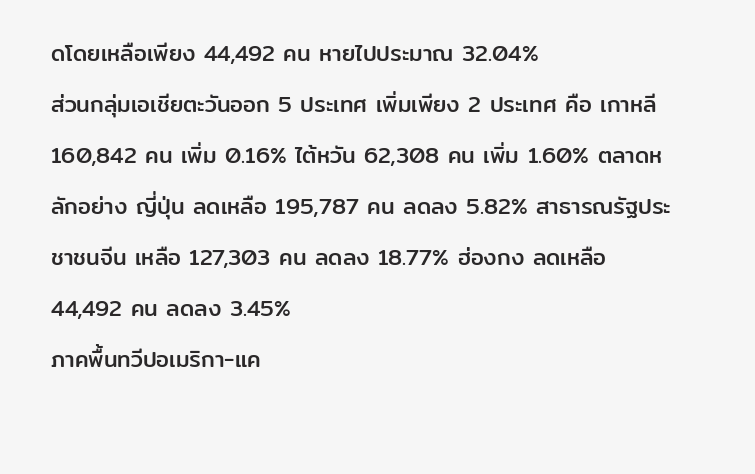ดโดยเหลือเพียง 44,492 คน หายไปประมาณ 32.04%
ส่วนกลุ่มเอเชียตะวันออก 5 ประเทศ เพิ่มเพียง 2 ประเทศ คือ เกาหลี 160,842 คน เพิ่ม 0.16% ไต้หวัน 62,308 คน เพิ่ม 1.60% ตลาดหลักอย่าง ญี่ปุ่น ลดเหลือ 195,787 คน ลดลง 5.82% สาธารณรัฐประชาชนจีน เหลือ 127,303 คน ลดลง 18.77% ฮ่องกง ลดเหลือ 44,492 คน ลดลง 3.45%
ภาคพื้นทวีปอเมริกา-แค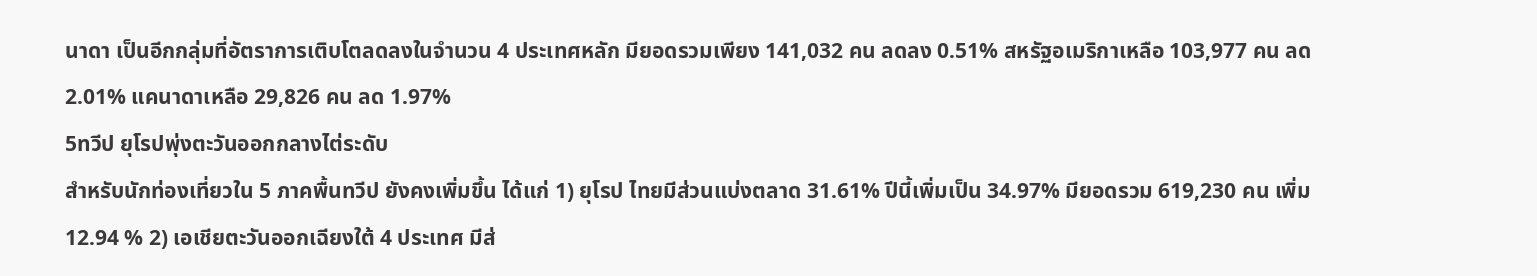นาดา เป็นอีกกลุ่มที่อัตราการเติบโตลดลงในจำนวน 4 ประเทศหลัก มียอดรวมเพียง 141,032 คน ลดลง 0.51% สหรัฐอเมริกาเหลือ 103,977 คน ลด 2.01% แคนาดาเหลือ 29,826 คน ลด 1.97%
5ทวีป ยุโรปพุ่งตะวันออกกลางไต่ระดับ
สำหรับนักท่องเที่ยวใน 5 ภาคพื้นทวีป ยังคงเพิ่มขึ้น ได้แก่ 1) ยุโรป ไทยมีส่วนแบ่งตลาด 31.61% ปีนี้เพิ่มเป็น 34.97% มียอดรวม 619,230 คน เพิ่ม 12.94 % 2) เอเชียตะวันออกเฉียงใต้ 4 ประเทศ มีส่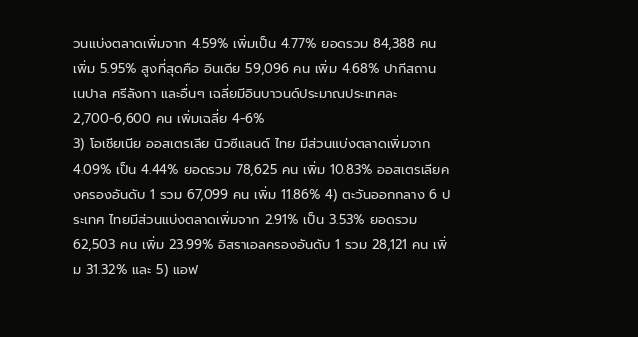วนแบ่งตลาดเพิ่มจาก 4.59% เพิ่มเป็น 4.77% ยอดรวม 84,388 คน เพิ่ม 5.95% สูงที่สุดคือ อินเดีย 59,096 คน เพิ่ม 4.68% ปากีสถาน เนปาล ศรีลังกา และอื่นๆ เฉลี่ยมีอินบาวนด์ประมาณประเทศละ 2,700-6,600 คน เพิ่มเฉลี่ย 4-6%
3) โอเชียเนีย ออสเตรเลีย นิวซีแลนด์ ไทย มีส่วนแบ่งตลาดเพิ่มจาก 4.09% เป็น 4.44% ยอดรวม 78,625 คน เพิ่ม 10.83% ออสเตรเลียคงครองอันดับ 1 รวม 67,099 คน เพิ่ม 11.86% 4) ตะวันออกกลาง 6 ประเทศ ไทยมีส่วนแบ่งตลาดเพิ่มจาก 2.91% เป็น 3.53% ยอดรวม 62,503 คน เพิ่ม 23.99% อิสราเอลครองอันดับ 1 รวม 28,121 คน เพิ่ม 31.32% และ 5) แอฟ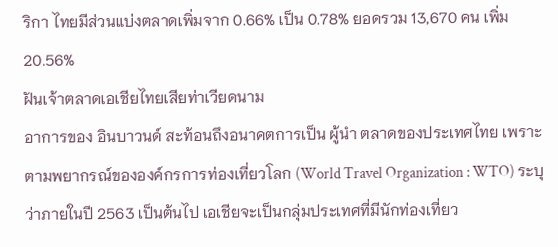ริกา ไทยมีส่วนแบ่งตลาดเพิ่มจาก 0.66% เป็น 0.78% ยอดรวม 13,670 คน เพิ่ม 20.56%
ฝันเจ้าตลาดเอเชียไทยเสียท่าเวียดนาม
อาการของ อินบาวนด์ สะท้อนถึงอนาคตการเป็น ผู้นำ ตลาดของประเทศไทย เพราะตามพยากรณ์ขององค์กรการท่องเที่ยวโลก (World Travel Organization : WTO) ระบุว่าภายในปี 2563 เป็นต้นไป เอเชียจะเป็นกลุ่มประเทศที่มีนักท่องเที่ยว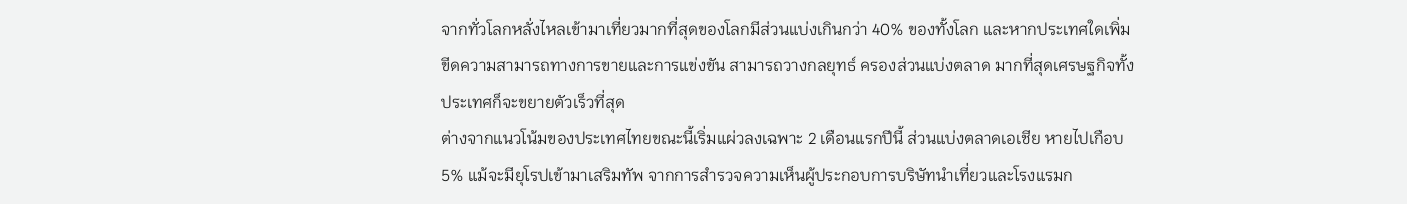จากทั่วโลกหลั่งไหลเข้ามาเที่ยวมากที่สุดของโลกมีส่วนแบ่งเกินกว่า 40% ของทั้งโลก และหากประเทศใดเพิ่มขีดความสามารถทางการขายและการแข่งขัน สามารถวางกลยุทธ์ ครองส่วนแบ่งตลาด มากที่สุดเศรษฐกิจทั้งประเทศก็จะขยายตัวเร็วที่สุด
ต่างจากแนวโน้มของประเทศไทยขณะนี้เริ่มแผ่วลงเฉพาะ 2 เดือนแรกปีนี้ ส่วนแบ่งตลาดเอเชีย หายไปเกือบ 5% แม้จะมียุโรปเข้ามาเสริมทัพ จากการสำรวจความเห็นผู้ประกอบการบริษัทนำเที่ยวและโรงแรมก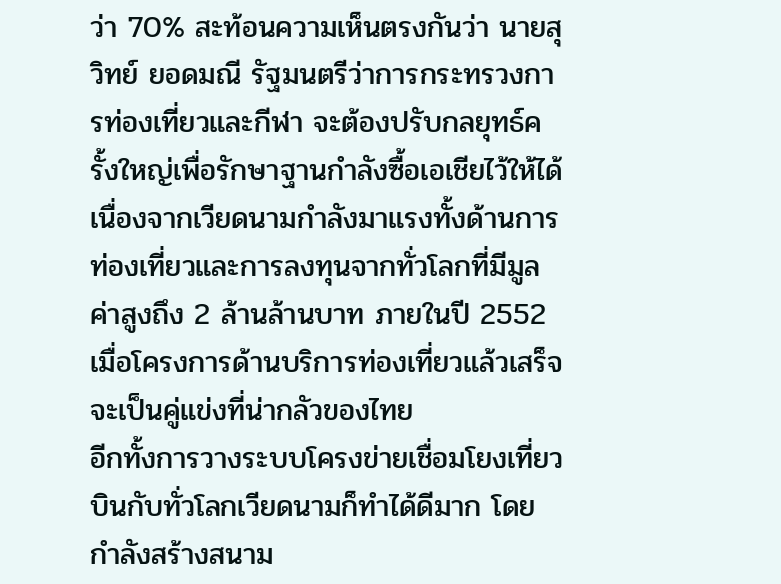ว่า 70% สะท้อนความเห็นตรงกันว่า นายสุวิทย์ ยอดมณี รัฐมนตรีว่าการกระทรวงการท่องเที่ยวและกีฬา จะต้องปรับกลยุทธ์ครั้งใหญ่เพื่อรักษาฐานกำลังซื้อเอเชียไว้ให้ได้ เนื่องจากเวียดนามกำลังมาแรงทั้งด้านการท่องเที่ยวและการลงทุนจากทั่วโลกที่มีมูลค่าสูงถึง 2 ล้านล้านบาท ภายในปี 2552 เมื่อโครงการด้านบริการท่องเที่ยวแล้วเสร็จจะเป็นคู่แข่งที่น่ากลัวของไทย
อีกทั้งการวางระบบโครงข่ายเชื่อมโยงเที่ยวบินกับทั่วโลกเวียดนามก็ทำได้ดีมาก โดยกำลังสร้างสนาม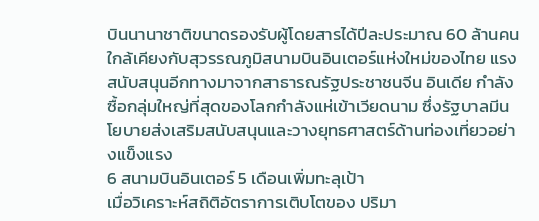บินนานาชาติขนาดรองรับผู้โดยสารได้ปีละประมาณ 60 ล้านคน ใกล้เคียงกับสุวรรณภูมิสนามบินอินเตอร์แห่งใหม่ของไทย แรงสนับสนุนอีกทางมาจากสาธารณรัฐประชาชนจีน อินเดีย กำลังซื้อกลุ่มใหญ่ที่สุดของโลกกำลังแห่เข้าเวียดนาม ซึ่งรัฐบาลมีนโยบายส่งเสริมสนับสนุนและวางยุทธศาสตร์ด้านท่องเที่ยวอย่างแข็งแรง
6 สนามบินอินเตอร์ 5 เดือนเพิ่มทะลุเป้า
เมื่อวิเคราะห์สถิติอัตราการเติบโตของ ปริมา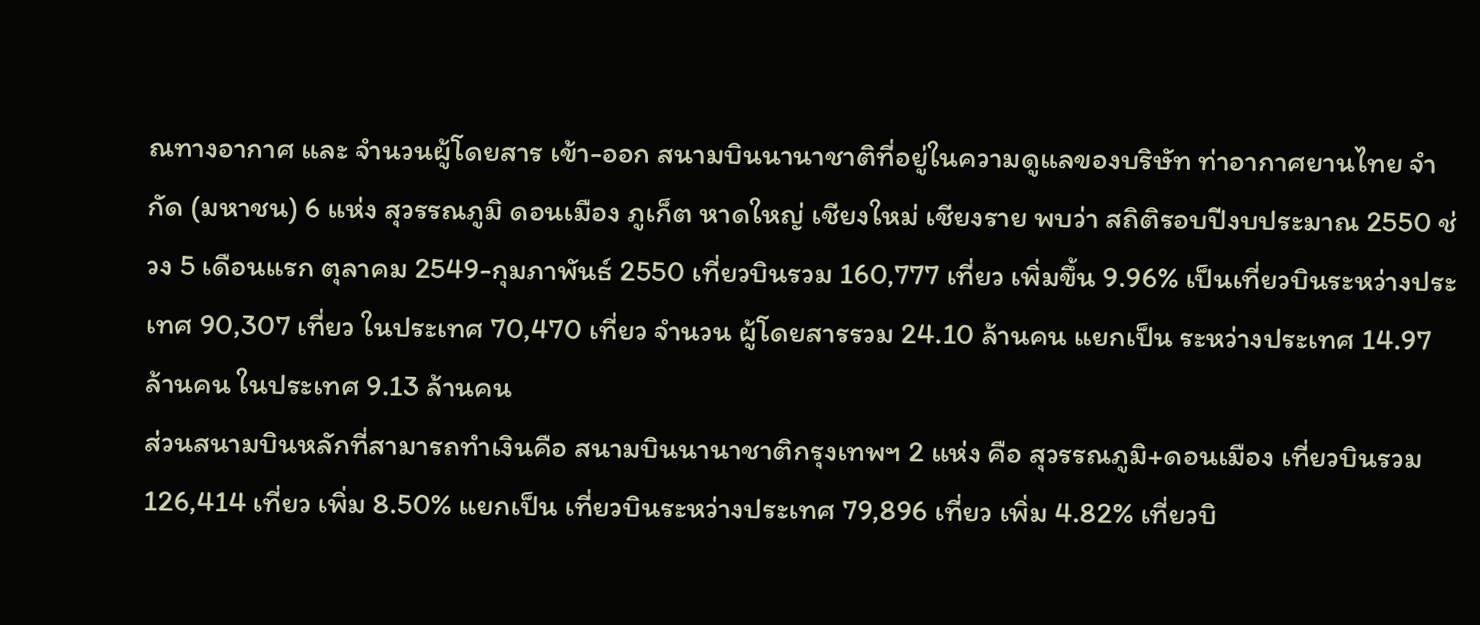ณทางอากาศ และ จำนวนผู้โดยสาร เข้า-ออก สนามบินนานาชาติที่อยู่ในความดูแลของบริษัท ท่าอากาศยานไทย จำกัด (มหาชน) 6 แห่ง สุวรรณภูมิ ดอนเมือง ภูเก็ต หาดใหญ่ เชียงใหม่ เชียงราย พบว่า สถิติรอบปีงบประมาณ 2550 ช่วง 5 เดือนแรก ตุลาคม 2549-กุมภาพันธ์ 2550 เที่ยวบินรวม 160,777 เที่ยว เพิ่มขึ้น 9.96% เป็นเที่ยวบินระหว่างประเทศ 90,307 เที่ยว ในประเทศ 70,470 เที่ยว จำนวน ผู้โดยสารรวม 24.10 ล้านคน แยกเป็น ระหว่างประเทศ 14.97 ล้านคน ในประเทศ 9.13 ล้านคน
ส่วนสนามบินหลักที่สามารถทำเงินคือ สนามบินนานาชาติกรุงเทพฯ 2 แห่ง คือ สุวรรณภูมิ+ดอนเมือง เที่ยวบินรวม 126,414 เที่ยว เพิ่ม 8.50% แยกเป็น เที่ยวบินระหว่างประเทศ 79,896 เที่ยว เพิ่ม 4.82% เที่ยวบิ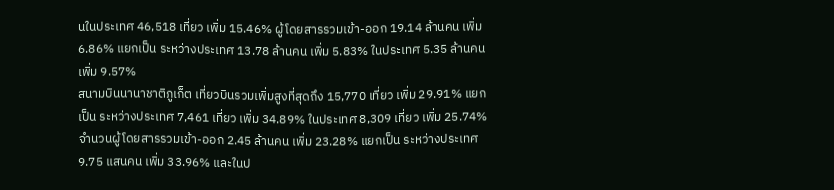นในประเทศ 46,518 เที่ยว เพิ่ม 15.46% ผู้โดยสารรวมเข้า-ออก 19.14 ล้านคน เพิ่ม 6.86% แยกเป็น ระหว่างประเทศ 13.78 ล้านคน เพิ่ม 5.83% ในประเทศ 5.35 ล้านคน เพิ่ม 9.57%
สนามบินนานาชาติภูเก็ต เที่ยวบินรวมเพิ่มสูงที่สุดถึง 15,770 เที่ยว เพิ่ม 29.91% แยกเป็น ระหว่างประเทศ 7,461 เที่ยว เพิ่ม 34.89% ในประเทศ 8,309 เที่ยว เพิ่ม 25.74% จำนวนผู้โดยสารรวมเข้า-ออก 2.45 ล้านคน เพิ่ม 23.28% แยกเป็น ระหว่างประเทศ 9.75 แสนคน เพิ่ม 33.96% และในป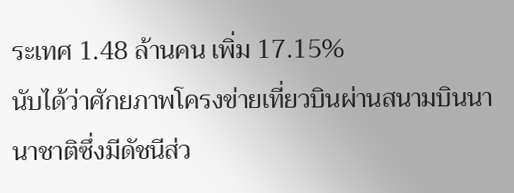ระเทศ 1.48 ล้านคน เพิ่ม 17.15%
นับได้ว่าศักยภาพโครงข่ายเที่ยวบินผ่านสนามบินนานาชาติซึ่งมีดัชนีส่ว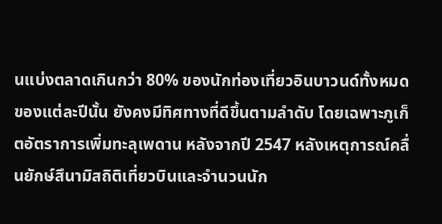นแบ่งตลาดเกินกว่า 80% ของนักท่องเที่ยวอินบาวนด์ทั้งหมดของแต่ละปีนั้น ยังคงมีทิศทางที่ดีขึ้นตามลำดับ โดยเฉพาะภูเก็ตอัตราการเพิ่มทะลุเพดาน หลังจากปี 2547 หลังเหตุการณ์คลื่นยักษ์สึนามิสถิติเที่ยวบินและจำนวนนัก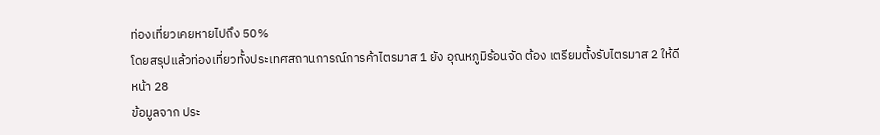ท่องเที่ยวเคยหายไปถึง 50%
โดยสรุปแล้วท่องเที่ยวทั้งประเทศสถานการณ์การค้าไตรมาส 1 ยัง อุณหภูมิร้อนจัด ต้อง เตรียมตั้งรับไตรมาส 2 ให้ดี
หน้า 28
ข้อมูลจาก ประ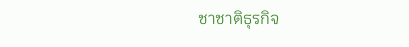ชาชาติธุรกิจ